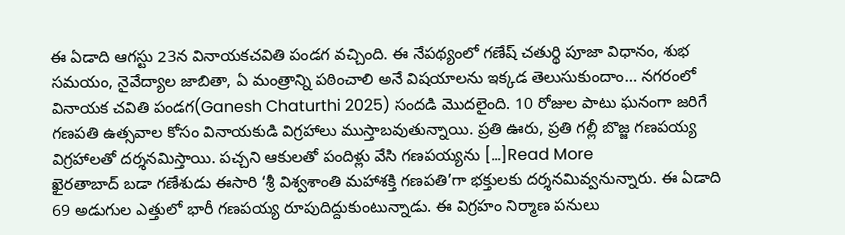ఈ ఏడాది ఆగస్టు 23న వినాయకచవితి పండగ వచ్చింది. ఈ నేపథ్యంలో గణేష్ చతుర్థి పూజా విధానం, శుభ సమయం, నైవేద్యాల జాబితా, ఏ మంత్రాన్ని పఠించాలి అనే విషయాలను ఇక్కడ తెలుసుకుందాం… నగరంలో వినాయక చవితి పండగ(Ganesh Chaturthi 2025) సందడి మొదలైంది. 10 రోజుల పాటు ఘనంగా జరిగే గణపతి ఉత్సవాల కోసం వినాయకుడి విగ్రహాలు ముస్తాబవుతున్నాయి. ప్రతి ఊరు, ప్రతి గల్లీ బొజ్జ గణపయ్య విగ్రహాలతో దర్శనమిస్తాయి. పచ్చని ఆకులతో పందిళ్లు వేసి గణపయ్యను […]Read More
ఖైరతాబాద్ బడా గణేశుడు ఈసారి ‘శ్రీ విశ్వశాంతి మహాశక్తి గణపతి’గా భక్తులకు దర్శనమివ్వనున్నారు. ఈ ఏడాది 69 అడుగుల ఎత్తులో భారీ గణపయ్య రూపుదిద్దుకుంటున్నాడు. ఈ విగ్రహం నిర్మాణ పనులు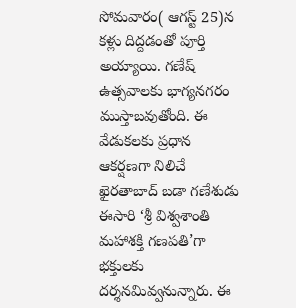సోమవారం( ఆగస్ట్ 25)న కళ్లు దిద్దడంతో పూర్తి అయ్యాయి. గణేష్ ఉత్సవాలకు భాగ్యనగరం ముస్తాబవుతోంది. ఈ వేడుకలకు ప్రధాన ఆకర్షణగా నిలిచే ఖైరతాబాద్ బడా గణేశుడు ఈసారి ‘శ్రీ విశ్వశాంతి మహాశక్తి గణపతి’గా భక్తులకు దర్శనమివ్వనున్నారు. ఈ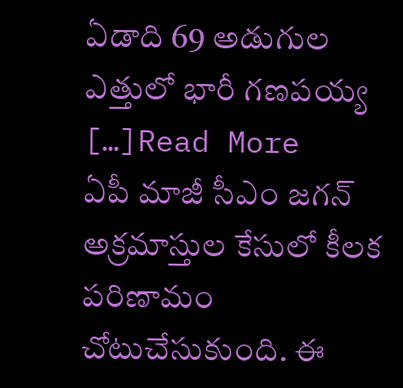ఏడాది 69 అడుగుల ఎత్తులో భారీ గణపయ్య […]Read More
ఏపీ మాజీ సీఎం జగన్ అక్రమాస్తుల కేసులో కీలక పరిణామం చోటుచేసుకుంది. ఈ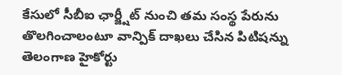కేసులో సీబీఐ ఛార్జ్షీట్ నుంచి తమ సంస్థ పేరును తొలగించాలంటూ వాన్పిక్ దాఖలు చేసిన పిటిషన్ను తెలంగాణ హైకోర్టు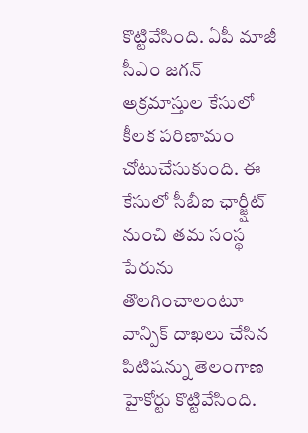కొట్టివేసింది. ఏపీ మాజీ సీఎం జగన్ అక్రమాస్తుల కేసులో కీలక పరిణామం చోటుచేసుకుంది. ఈ కేసులో సీబీఐ ఛార్జ్షీట్ నుంచి తమ సంస్థ పేరును తొలగించాలంటూ వాన్పిక్ దాఖలు చేసిన పిటిషన్ను తెలంగాణ హైకోర్టు కొట్టివేసింది.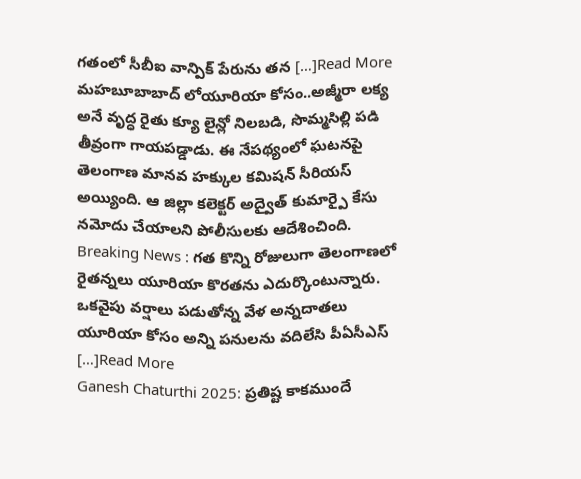గతంలో సీబీఐ వాన్పిక్ పేరును తన […]Read More
మహబూబాబాద్ లోయూరియా కోసం..అజ్మీరా లక్య అనే వృద్ధ రైతు క్యూ లైన్లో నిలబడి, సొమ్మసిల్లి పడి తీవ్రంగా గాయపడ్డాడు. ఈ నేపథ్యంలో ఘటనపై తెలంగాణ మానవ హక్కుల కమిషన్ సీరియస్ అయ్యింది. ఆ జిల్లా కలెక్టర్ అద్వైత్ కుమార్పై కేసు నమోదు చేయాలని పోలీసులకు ఆదేశించింది. Breaking News : గత కొన్ని రోజులుగా తెలంగాణలో రైతన్నలు యూరియా కొరతను ఎదుర్కొంటున్నారు. ఒకవైపు వర్షాలు పడుతోన్న వేళ అన్నదాతలు యూరియా కోసం అన్ని పనులను వదిలేసి పీఏసీఎస్ […]Read More
Ganesh Chaturthi 2025: ప్రతిష్ట కాకముందే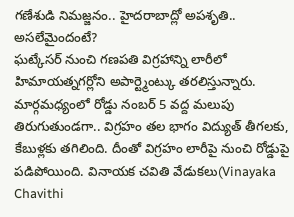గణేశుడి నిమజ్జనం.. హైదరాబాద్లో అపశృతి.. అసలేమైందంటే?
ఘట్కేసర్ నుంచి గణపతి విగ్రహాన్ని లారీలో హిమాయత్నగర్లోని అపార్ట్మెంట్కు తరలిస్తున్నారు. మార్గమధ్యంలో రోడ్డు నంబర్ 5 వద్ద మలుపు తిరుగుతుండగా.. విగ్రహం తల భాగం విద్యుత్ తీగలకు, కేబుళ్లకు తగిలింది. దీంతో విగ్రహం లారీపై నుంచి రోడ్డుపై పడిపోయింది. వినాయక చవితి వేడుకలు(Vinayaka Chavithi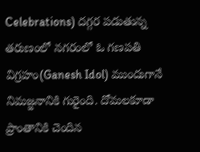Celebrations) దగ్గర పడుతున్న తరుణంలో నగరంలో ఓ గణపతి విగ్రహం(Ganesh Idol) ముందుగానే నిమజ్జనానికి గురైంది. దోమలకూడా ప్రాంతానికి చెందిన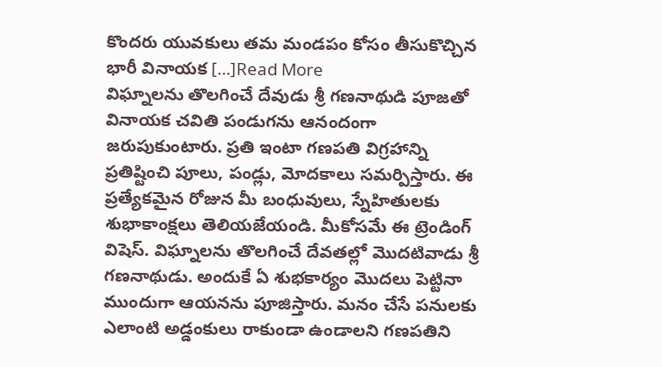కొందరు యువకులు తమ మండపం కోసం తీసుకొచ్చిన భారీ వినాయక […]Read More
విఘ్నాలను తొలగించే దేవుడు శ్రీ గణనాథుడి పూజతో వినాయక చవితి పండుగను ఆనందంగా జరుపుకుంటారు. ప్రతి ఇంటా గణపతి విగ్రహాన్ని ప్రతిష్టించి పూలు, పండ్లు, మోదకాలు సమర్పిస్తారు. ఈ ప్రత్యేకమైన రోజున మీ బంధువులు, స్నేహితులకు శుభాకాంక్షలు తెలియజేయండి. మీకోసమే ఈ ట్రెండింగ్ విషెస్. విఘ్నాలను తొలగించే దేవతల్లో మొదటివాడు శ్రీ గణనాథుడు. అందుకే ఏ శుభకార్యం మొదలు పెట్టినా ముందుగా ఆయనను పూజిస్తారు. మనం చేసే పనులకు ఎలాంటి అడ్డంకులు రాకుండా ఉండాలని గణపతిని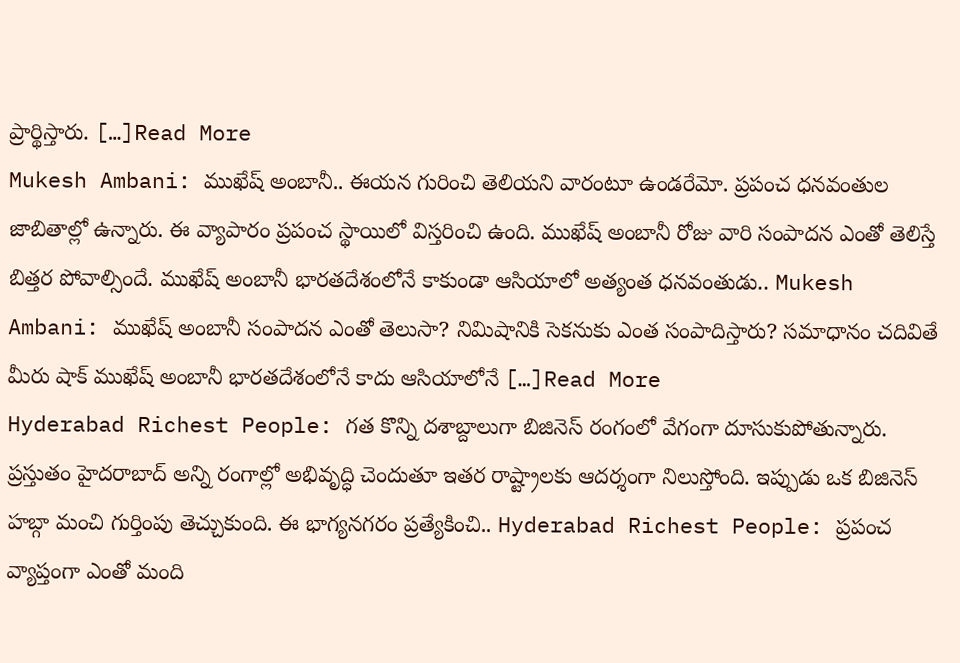ప్రార్థిస్తారు. […]Read More
Mukesh Ambani: ముఖేష్ అంబానీ.. ఈయన గురించి తెలియని వారంటూ ఉండరేమో. ప్రపంచ ధనవంతుల జాబితాల్లో ఉన్నారు. ఈ వ్యాపారం ప్రపంచ స్థాయిలో విస్తరించి ఉంది. ముఖేష్ అంబానీ రోజు వారి సంపాదన ఎంతో తెలిస్తే బిత్తర పోవాల్సిందే. ముఖేష్ అంబానీ భారతదేశంలోనే కాకుండా ఆసియాలో అత్యంత ధనవంతుడు.. Mukesh Ambani: ముఖేష్ అంబానీ సంపాదన ఎంతో తెలుసా? నిమిషానికి సెకనుకు ఎంత సంపాదిస్తారు? సమాధానం చదివితే మీరు షాక్ ముఖేష్ అంబానీ భారతదేశంలోనే కాదు ఆసియాలోనే […]Read More
Hyderabad Richest People: గత కొన్ని దశాబ్దాలుగా బిజినెస్ రంగంలో వేగంగా దూసుకుపోతున్నారు. ప్రస్తుతం హైదరాబాద్ అన్ని రంగాల్లో అభివృద్ధి చెందుతూ ఇతర రాష్ట్రాలకు ఆదర్శంగా నిలుస్తోంది. ఇప్పుడు ఒక బిజినెస్ హబ్గా మంచి గుర్తింపు తెచ్చుకుంది. ఈ భాగ్యనగరం ప్రత్యేకించి.. Hyderabad Richest People: ప్రపంచ వ్యాప్తంగా ఎంతో మంది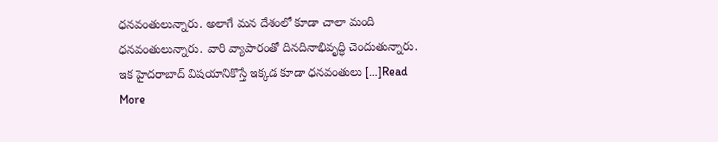ధనవంతులున్నారు. అలాగే మన దేశంలో కూడా చాలా మంది ధనవంతులున్నారు. వారి వ్యాపారంతో దినదినాభివృద్ధి చెందుతున్నారు. ఇక హైదరాబాద్ విషయానికొస్తే ఇక్కడ కూడా ధనవంతులు […]Read More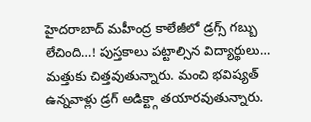హైదరాబాద్ మహీంద్ర కాలేజీలో డ్రగ్స్ గబ్బు లేచింది…! పుస్తకాలు పట్టాల్సిన విద్యార్థులు… మత్తుకు చిత్తవుతున్నారు. మంచి భవిష్యత్ ఉన్నవాళ్లు డ్రగ్ అడిక్ట్గా తయారవుతున్నారు.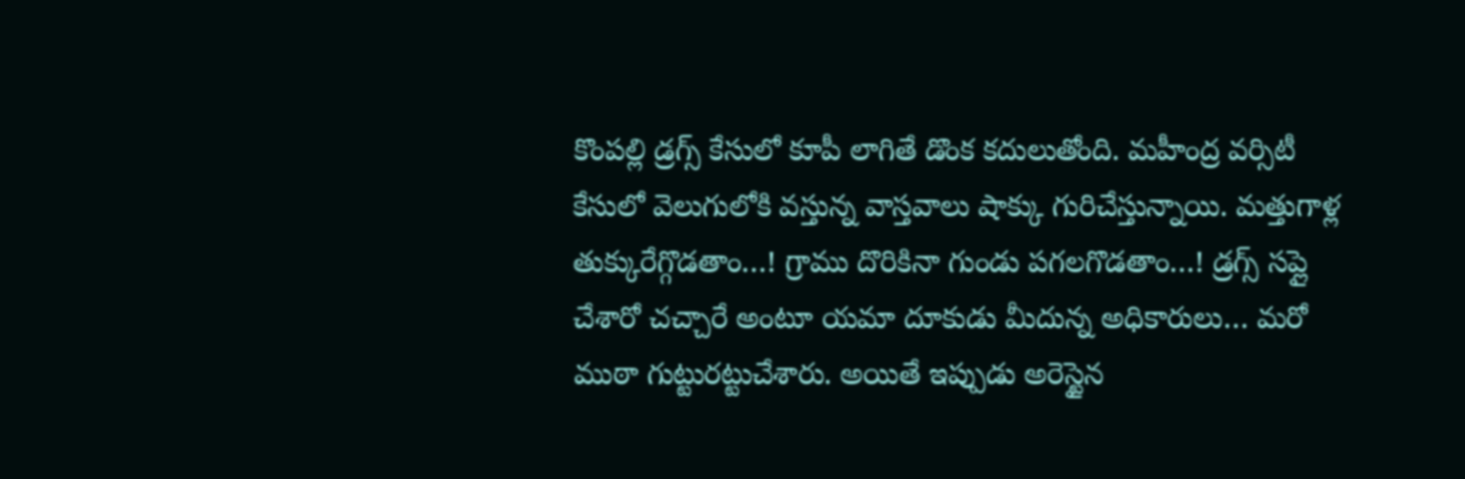కొంపల్లి డ్రగ్స్ కేసులో కూపీ లాగితే డొంక కదులుతోంది. మహీంద్ర వర్సిటీ కేసులో వెలుగులోకి వస్తున్న వాస్తవాలు షాక్కు గురిచేస్తున్నాయి. మత్తుగాళ్ల తుక్కురేగ్గొడతాం…! గ్రాము దొరికినా గుండు పగలగొడతాం…! డ్రగ్స్ సప్లై చేశారో చచ్చారే అంటూ యమా దూకుడు మీదున్న అధికారులు… మరో ముఠా గుట్టురట్టుచేశారు. అయితే ఇప్పుడు అరెస్టైన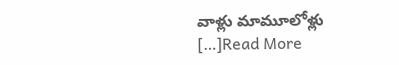వాళ్లు మామూలోళ్లు […]Read More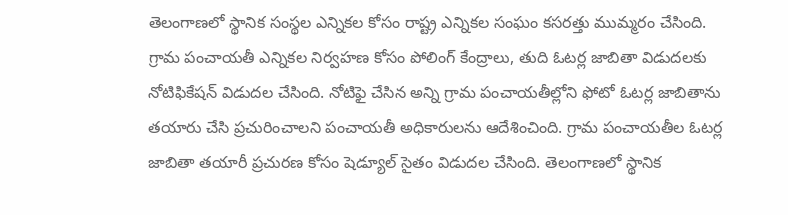తెలంగాణలో స్థానిక సంస్థల ఎన్నికల కోసం రాష్ట్ర ఎన్నికల సంఘం కసరత్తు ముమ్మరం చేసింది. గ్రామ పంచాయతీ ఎన్నికల నిర్వహణ కోసం పోలింగ్ కేంద్రాలు, తుది ఓటర్ల జాబితా విడుదలకు నోటిఫికేషన్ విడుదల చేసింది. నోటిఫై చేసిన అన్ని గ్రామ పంచాయతీల్లోని ఫోటో ఓటర్ల జాబితాను తయారు చేసి ప్రచురించాలని పంచాయతీ అధికారులను ఆదేశించింది. గ్రామ పంచాయతీల ఓటర్ల జాబితా తయారీ ప్రచురణ కోసం షెడ్యూల్ సైతం విడుదల చేసింది. తెలంగాణలో స్థానిక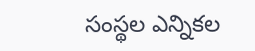సంస్థల ఎన్నికల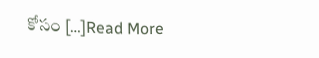కోసం […]Read More